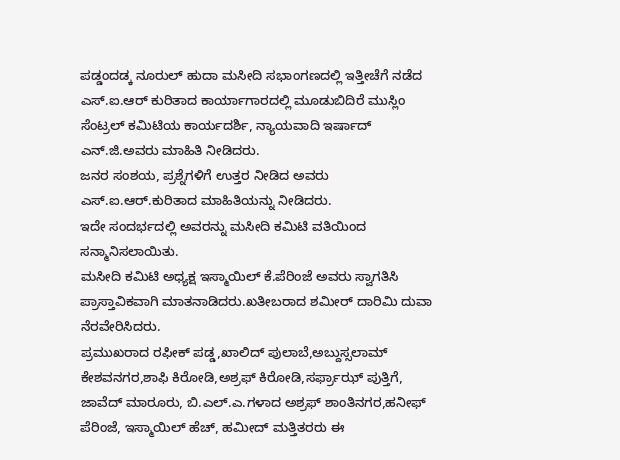ಪಡ್ಡಂದಡ್ಕ ನೂರುಲ್ ಹುದಾ ಮಸೀದಿ ಸಭಾಂಗಣದಲ್ಲಿ ಇತ್ತೀಚೆಗೆ ನಡೆದ ಎಸ್.ಐ.ಆರ್ ಕುರಿತಾದ ಕಾರ್ಯಾಗಾರದಲ್ಲಿ ಮೂಡುಬಿದಿರೆ ಮುಸ್ಲಿಂ ಸೆಂಟ್ರಲ್ ಕಮಿಟಿಯ ಕಾರ್ಯದರ್ಶಿ, ನ್ಯಾಯವಾದಿ ಇರ್ಷಾದ್ ಎನ್.ಜಿ.ಅವರು ಮಾಹಿತಿ ನೀಡಿದರು.
ಜನರ ಸಂಶಯ, ಪ್ರಶ್ನೆಗಳಿಗೆ ಉತ್ತರ ನೀಡಿದ ಅವರು ಎಸ್.ಐ.ಆರ್.ಕುರಿತಾದ ಮಾಹಿತಿಯನ್ನು ನೀಡಿದರು.
ಇದೇ ಸಂದರ್ಭದಲ್ಲಿ ಅವರನ್ನು ಮಸೀದಿ ಕಮಿಟಿ ವತಿಯಿಂದ ಸನ್ಮಾನಿಸಲಾಯಿತು.
ಮಸೀದಿ ಕಮಿಟಿ ಅಧ್ಯಕ್ಷ ಇಸ್ಮಾಯಿಲ್ ಕೆ.ಪೆರಿಂಜೆ ಅವರು ಸ್ವಾಗತಿಸಿ ಪ್ರಾಸ್ತಾವಿಕವಾಗಿ ಮಾತನಾಡಿದರು.ಖತೀಬರಾದ ಶಮೀರ್ ದಾರಿಮಿ ದುವಾ ನೆರವೇರಿಸಿದರು.
ಪ್ರಮುಖರಾದ ರಫೀಕ್ ಪಡ್ಡ,ಖಾಲಿದ್ ಪುಲಾಬೆ,ಅಬ್ದುಸ್ಸಲಾಮ್ ಕೇಶವನಗರ,ಶಾಫಿ ಕಿರೋಡಿ,ಅಶ್ರಫ್ ಕಿರೋಡಿ,ಸರ್ಫ್ರಾಝ್ ಪುತ್ತಿಗೆ, ಜಾವೆದ್ ಮಾರೂರು, ಬಿ.ಎಲ್.ಎ.ಗಳಾದ ಅಶ್ರಫ್ ಶಾಂತಿನಗರ,ಹನೀಫ್ ಪೆರಿಂಜೆ, ಇಸ್ಮಾಯಿಲ್ ಹೆಚ್, ಹಮೀದ್ ಮತ್ತಿತರರು ಈ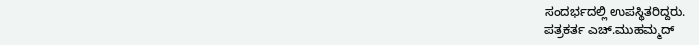ಸಂದರ್ಭದಲ್ಲಿ ಉಪಸ್ಥಿತರಿದ್ದರು.
ಪತ್ರಕರ್ತ ಎಚ್.ಮುಹಮ್ಮದ್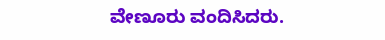ವೇಣೂರು ವಂದಿಸಿದರು.